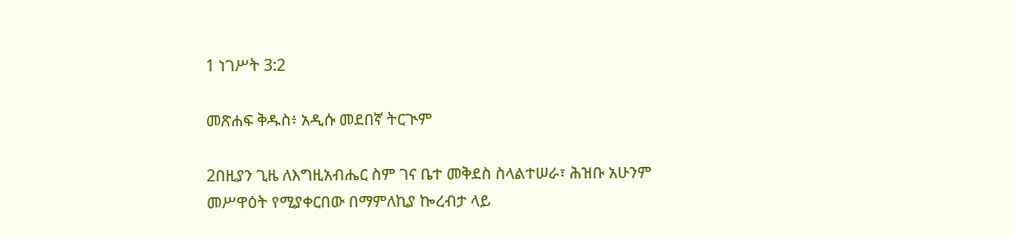1 ነገሥት 3:2

መጽሐፍ ቅዱስ፥ አዲሱ መደበኛ ትርጒም

2በዚያን ጊዜ ለእግዚአብሔር ስም ገና ቤተ መቅደስ ስላልተሠራ፣ ሕዝቡ አሁንም መሥዋዕት የሚያቀርበው በማምለኪያ ኰረብታ ላይ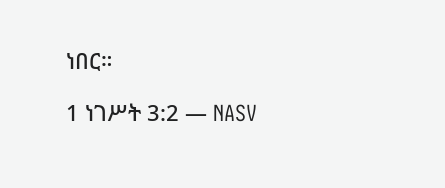ነበር።

1 ነገሥት 3:2 — NASV